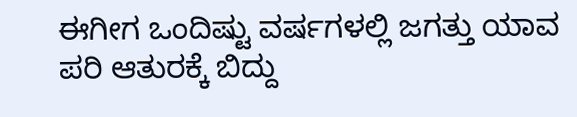ಈಗೀಗ ಒಂದಿಷ್ಟು ವರ್ಷಗಳಲ್ಲಿ ಜಗತ್ತು ಯಾವ ಪರಿ ಆತುರಕ್ಕೆ ಬಿದ್ದು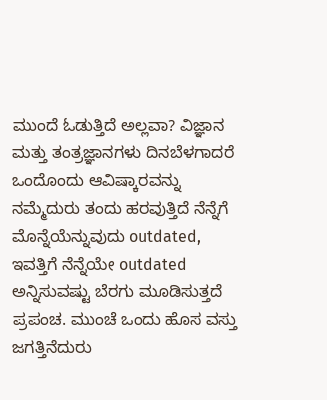ಮುಂದೆ ಓಡುತ್ತಿದೆ ಅಲ್ಲವಾ? ವಿಜ್ಞಾನ ಮತ್ತು ತಂತ್ರಜ್ಞಾನಗಳು ದಿನಬೆಳಗಾದರೆ ಒಂದೊಂದು ಆವಿಷ್ಕಾರವನ್ನು ನಮ್ಮೆದುರು ತಂದು ಹರವುತ್ತಿದೆ ನೆನ್ನೆಗೆ ಮೊನ್ನೆಯೆನ್ನುವುದು outdated, ಇವತ್ತಿಗೆ ನೆನ್ನೆಯೇ outdated ಅನ್ನಿಸುವಷ್ಟು ಬೆರಗು ಮೂಡಿಸುತ್ತದೆ ಪ್ರಪಂಚ. ಮುಂಚೆ ಒಂದು ಹೊಸ ವಸ್ತು ಜಗತ್ತಿನೆದುರು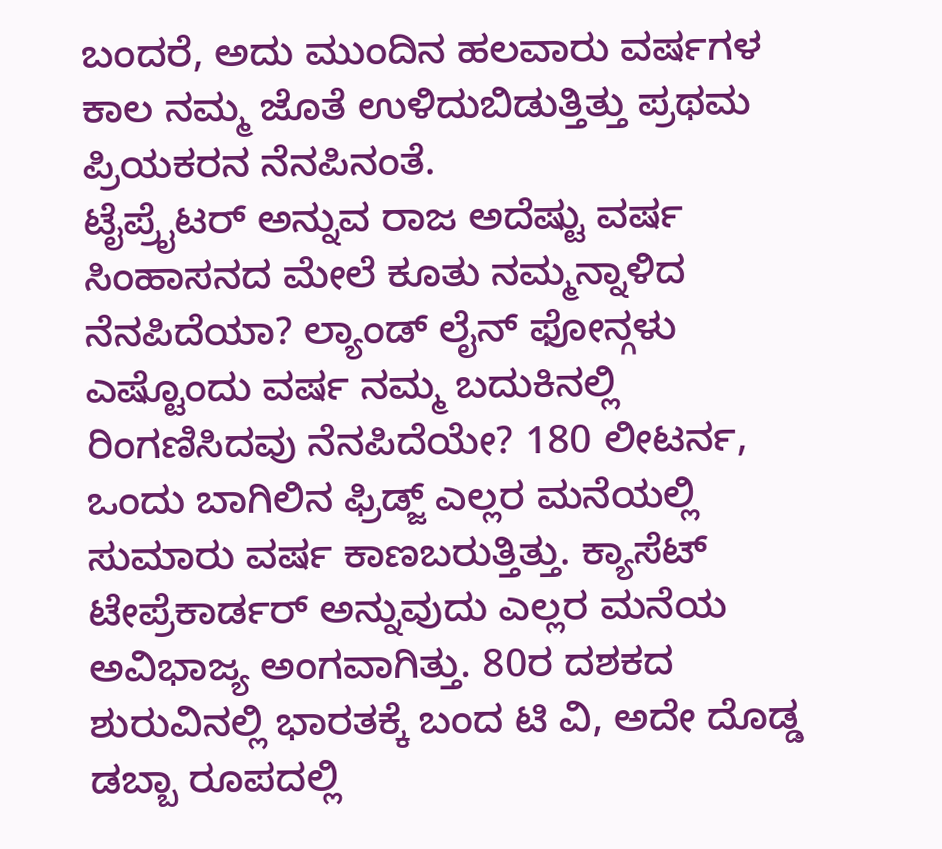ಬಂದರೆ, ಅದು ಮುಂದಿನ ಹಲವಾರು ವರ್ಷಗಳ ಕಾಲ ನಮ್ಮ ಜೊತೆ ಉಳಿದುಬಿಡುತ್ತಿತ್ತು ಪ್ರಥಮ ಪ್ರಿಯಕರನ ನೆನಪಿನಂತೆ.
ಟೈಪ್ರೈಟರ್ ಅನ್ನುವ ರಾಜ ಅದೆಷ್ಟು ವರ್ಷ ಸಿಂಹಾಸನದ ಮೇಲೆ ಕೂತು ನಮ್ಮನ್ನಾಳಿದ ನೆನಪಿದೆಯಾ? ಲ್ಯಾಂಡ್ ಲೈನ್ ಫೋನ್ಗಳು ಎಷ್ಟೊಂದು ವರ್ಷ ನಮ್ಮ ಬದುಕಿನಲ್ಲಿ ರಿಂಗಣಿಸಿದವು ನೆನಪಿದೆಯೇ? 180 ಲೀಟರ್ನ, ಒಂದು ಬಾಗಿಲಿನ ಫ್ರಿಡ್ಜ್ ಎಲ್ಲರ ಮನೆಯಲ್ಲಿ ಸುಮಾರು ವರ್ಷ ಕಾಣಬರುತ್ತಿತ್ತು. ಕ್ಯಾಸೆಟ್ ಟೇಪ್ರೆಕಾರ್ಡರ್ ಅನ್ನುವುದು ಎಲ್ಲರ ಮನೆಯ ಅವಿಭಾಜ್ಯ ಅಂಗವಾಗಿತ್ತು. 80ರ ದಶಕದ ಶುರುವಿನಲ್ಲಿ ಭಾರತಕ್ಕೆ ಬಂದ ಟಿ ವಿ, ಅದೇ ದೊಡ್ಡ ಡಬ್ಬಾ ರೂಪದಲ್ಲಿ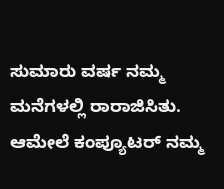ಸುಮಾರು ವರ್ಷ ನಮ್ಮ ಮನೆಗಳಲ್ಲಿ ರಾರಾಜಿಸಿತು.
ಆಮೇಲೆ ಕಂಪ್ಯೂಟರ್ ನಮ್ಮ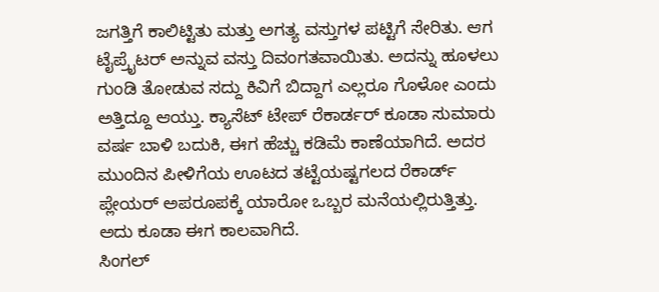ಜಗತ್ತಿಗೆ ಕಾಲಿಟ್ಟಿತು ಮತ್ತು ಅಗತ್ಯ ವಸ್ತುಗಳ ಪಟ್ಟಿಗೆ ಸೇರಿತು. ಆಗ ಟೈಪ್ರೈಟರ್ ಅನ್ನುವ ವಸ್ತು ದಿವಂಗತವಾಯಿತು. ಅದನ್ನು ಹೂಳಲು ಗುಂಡಿ ತೋಡುವ ಸದ್ದು ಕಿವಿಗೆ ಬಿದ್ದಾಗ ಎಲ್ಲರೂ ಗೊಳೋ ಎಂದು ಅತ್ತಿದ್ದೂ ಆಯ್ತು. ಕ್ಯಾಸೆಟ್ ಟೇಪ್ ರೆಕಾರ್ಡರ್ ಕೂಡಾ ಸುಮಾರು ವರ್ಷ ಬಾಳಿ ಬದುಕಿ, ಈಗ ಹೆಚ್ಚು ಕಡಿಮೆ ಕಾಣೆಯಾಗಿದೆ. ಅದರ ಮುಂದಿನ ಪೀಳಿಗೆಯ ಊಟದ ತಟ್ಟೆಯಷ್ಟಗಲದ ರೆಕಾರ್ಡ್ ಪ್ಲೇಯರ್ ಅಪರೂಪಕ್ಕೆ ಯಾರೋ ಒಬ್ಬರ ಮನೆಯಲ್ಲಿರುತ್ತಿತ್ತು. ಅದು ಕೂಡಾ ಈಗ ಕಾಲವಾಗಿದೆ.
ಸಿಂಗಲ್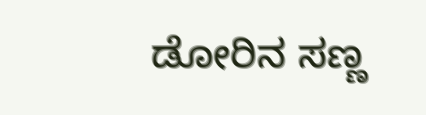ಡೋರಿನ ಸಣ್ಣ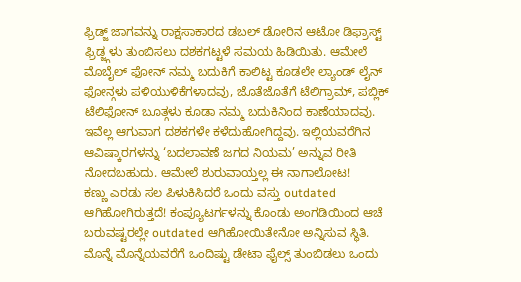ಫ್ರಿಡ್ಜ್ ಜಾಗವನ್ನು ರಾಕ್ಷಸಾಕಾರದ ಡಬಲ್ ಡೋರಿನ ಆಟೋ ಡಿಫ್ರಾಸ್ಟ್ ಫ್ರಿಡ್ಜ್ಗಳು ತುಂಬಿಸಲು ದಶಕಗಟ್ಟಳೆ ಸಮಯ ಹಿಡಿಯಿತು. ಆಮೇಲೆ ಮೊಬೈಲ್ ಫೋನ್ ನಮ್ಮ ಬದುಕಿಗೆ ಕಾಲಿಟ್ಟ ಕೂಡಲೇ ಲ್ಯಾಂಡ್ ಲೈನ್ ಫೋನ್ಗಳು ಪಳಿಯುಳಿಕೆಗಳಾದವು, ಜೊತೆಜೊತೆಗೆ ಟೆಲಿಗ್ರಾಮ್, ಪಬ್ಲಿಕ್ ಟೆಲಿಫೋನ್ ಬೂತ್ಗಳು ಕೂಡಾ ನಮ್ಮ ಬದುಕಿನಿಂದ ಕಾಣೆಯಾದವು. ಇವೆಲ್ಲ ಆಗುವಾಗ ದಶಕಗಳೇ ಕಳೆದುಹೋಗಿದ್ದವು. ಇಲ್ಲಿಯವರೆಗಿನ ಆವಿಷ್ಕಾರಗಳನ್ನು ‘ಬದಲಾವಣೆ ಜಗದ ನಿಯಮ’ ಅನ್ನುವ ರೀತಿ ನೋದಬಹುದು. ಆಮೇಲೆ ಶುರುವಾಯ್ತಲ್ಲ ಈ ನಾಗಾಲೋಟ!
ಕಣ್ಣು ಎರಡು ಸಲ ಪಿಳುಕಿಸಿದರೆ ಒಂದು ವಸ್ತು outdated ಆಗಿಹೋಗಿರುತ್ತದೆ! ಕಂಪ್ಯೂಟರ್ಗಳನ್ನು ಕೊಂಡು ಅಂಗಡಿಯಿಂದ ಆಚೆ ಬರುವಷ್ಟರಲ್ಲೇ outdated ಆಗಿಹೋಯಿತೇನೋ ಅನ್ನಿಸುವ ಸ್ಥಿತಿ. ಮೊನ್ನೆ ಮೊನ್ನೆಯವರೆಗೆ ಒಂದಿಷ್ಟು ಡೇಟಾ ಫೈಲ್ಸ್ ತುಂಬಿಡಲು ಒಂದು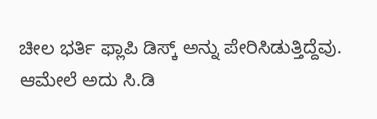ಚೀಲ ಭರ್ತಿ ಫ್ಲಾಪಿ ಡಿಸ್ಕ್ ಅನ್ನು ಪೇರಿಸಿಡುತ್ತಿದ್ದೆವು. ಆಮೇಲೆ ಅದು ಸಿ.ಡಿ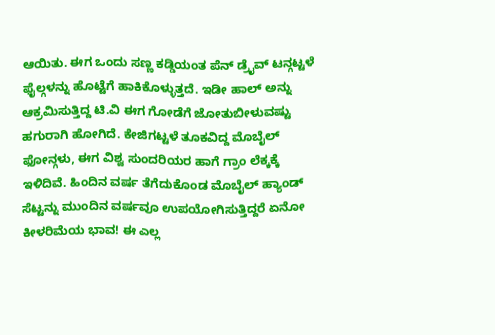ಆಯಿತು. ಈಗ ಒಂದು ಸಣ್ಣ ಕಡ್ಡಿಯಂತ ಪೆನ್ ಡ್ರೈವ್ ಟನ್ಗಟ್ಟಳೆ ಫೈಲ್ಗಳನ್ನು ಹೊಟ್ಟೆಗೆ ಹಾಕಿಕೊಳ್ಳುತ್ತದೆ. ಇಡೀ ಹಾಲ್ ಅನ್ನು ಆಕ್ರಮಿಸುತ್ತಿದ್ದ ಟಿ.ವಿ ಈಗ ಗೋಡೆಗೆ ಜೋತುಬೀಳುವಷ್ಟು ಹಗುರಾಗಿ ಹೋಗಿದೆ. ಕೇಜಿಗಟ್ಟಳೆ ತೂಕವಿದ್ದ ಮೊಬೈಲ್ ಫೋನ್ಗಳು, ಈಗ ವಿಶ್ವ ಸುಂದರಿಯರ ಹಾಗೆ ಗ್ರಾಂ ಲೆಕ್ಕಕ್ಕೆ ಇಳಿದಿವೆ. ಹಿಂದಿನ ವರ್ಷ ತೆಗೆದುಕೊಂಡ ಮೊಬೈಲ್ ಹ್ಯಾಂಡ್ ಸೆಟ್ಟನ್ನು ಮುಂದಿನ ವರ್ಷವೂ ಉಪಯೋಗಿಸುತ್ತಿದ್ದರೆ ಏನೋ ಕೀಳರಿಮೆಯ ಭಾವ! ಈ ಎಲ್ಲ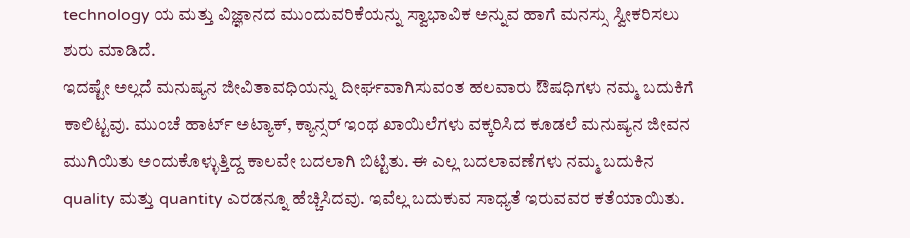technology ಯ ಮತ್ತು ವಿಜ್ಞಾನದ ಮುಂದುವರಿಕೆಯನ್ನು ಸ್ವಾಭಾವಿಕ ಅನ್ನುವ ಹಾಗೆ ಮನಸ್ಸು ಸ್ವೀಕರಿಸಲು ಶುರು ಮಾಡಿದೆ.
ಇದಷ್ಟೇ ಅಲ್ಲದೆ ಮನುಷ್ಯನ ಜೀವಿತಾವಧಿಯನ್ನು ದೀರ್ಘವಾಗಿಸುವಂತ ಹಲವಾರು ಔಷಧಿಗಳು ನಮ್ಮ ಬದುಕಿಗೆ ಕಾಲಿಟ್ಟವು. ಮುಂಚೆ ಹಾರ್ಟ್ ಅಟ್ಯಾಕ್, ಕ್ಯಾನ್ಸರ್ ಇಂಥ ಖಾಯಿಲೆಗಳು ವಕ್ಕರಿಸಿದ ಕೂಡಲೆ ಮನುಷ್ಯನ ಜೀವನ ಮುಗಿಯಿತು ಅಂದುಕೊಳ್ಳುತ್ತಿದ್ದ ಕಾಲವೇ ಬದಲಾಗಿ ಬಿಟ್ಟಿತು. ಈ ಎಲ್ಲ ಬದಲಾವಣೆಗಳು ನಮ್ಮ ಬದುಕಿನ quality ಮತ್ತು quantity ಎರಡನ್ನೂ ಹೆಚ್ಚಿಸಿದವು. ಇವೆಲ್ಲ ಬದುಕುವ ಸಾಧ್ಯತೆ ಇರುವವರ ಕತೆಯಾಯಿತು.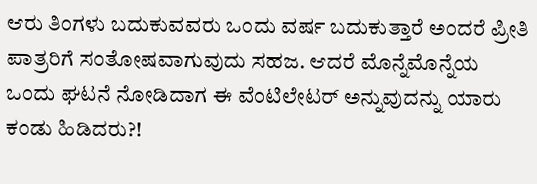ಆರು ತಿಂಗಳು ಬದುಕುವವರು ಒಂದು ವರ್ಷ ಬದುಕುತ್ತಾರೆ ಅಂದರೆ ಪ್ರೀತಿ ಪಾತ್ರರಿಗೆ ಸಂತೋಷವಾಗುವುದು ಸಹಜ. ಆದರೆ ಮೊನ್ನೆಮೊನ್ನೆಯ ಒಂದು ಘಟನೆ ನೋಡಿದಾಗ ಈ ವೆಂಟಿಲೇಟರ್ ಅನ್ನುವುದನ್ನು ಯಾರು ಕಂಡು ಹಿಡಿದರು?!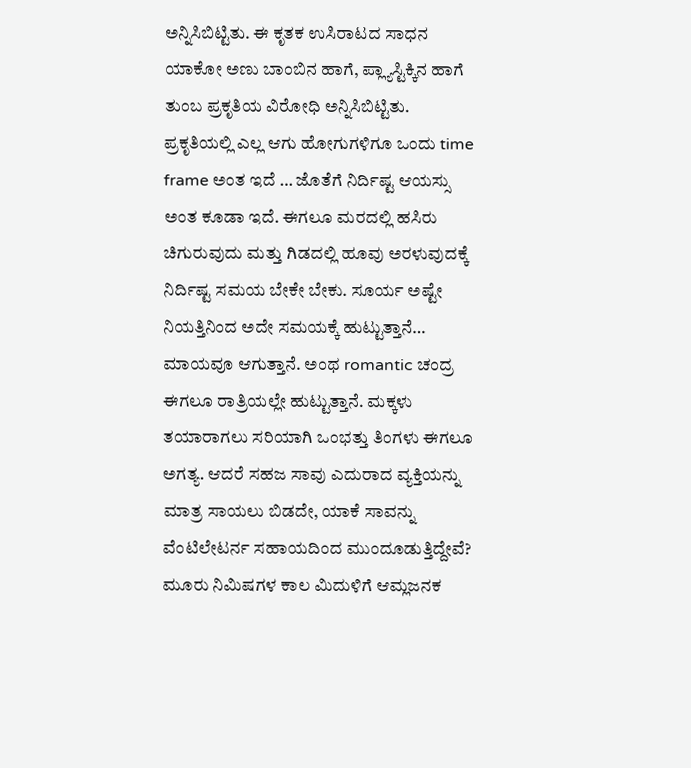ಅನ್ನಿಸಿಬಿಟ್ಟಿತು. ಈ ಕೃತಕ ಉಸಿರಾಟದ ಸಾಧನ ಯಾಕೋ ಅಣು ಬಾಂಬಿನ ಹಾಗೆ, ಪ್ಲ್ಯಾಸ್ಟಿಕ್ಕಿನ ಹಾಗೆ ತುಂಬ ಪ್ರಕೃತಿಯ ವಿರೋಧಿ ಅನ್ನಿಸಿಬಿಟ್ಟಿತು.
ಪ್ರಕೃತಿಯಲ್ಲಿ ಎಲ್ಲ ಆಗು ಹೋಗುಗಳಿಗೂ ಒಂದು time frame ಅಂತ ಇದೆ … ಜೊತೆಗೆ ನಿರ್ದಿಷ್ಟ ಆಯಸ್ಸು ಅಂತ ಕೂಡಾ ಇದೆ. ಈಗಲೂ ಮರದಲ್ಲಿ ಹಸಿರು ಚಿಗುರುವುದು ಮತ್ತು ಗಿಡದಲ್ಲಿ ಹೂವು ಅರಳುವುದಕ್ಕೆ ನಿರ್ದಿಷ್ಟ ಸಮಯ ಬೇಕೇ ಬೇಕು. ಸೂರ್ಯ ಅಷ್ಟೇ ನಿಯತ್ತಿನಿಂದ ಅದೇ ಸಮಯಕ್ಕೆ ಹುಟ್ಟುತ್ತಾನೆ… ಮಾಯವೂ ಆಗುತ್ತಾನೆ. ಅಂಥ romantic ಚಂದ್ರ ಈಗಲೂ ರಾತ್ರಿಯಲ್ಲೇ ಹುಟ್ಟುತ್ತಾನೆ. ಮಕ್ಕಳು ತಯಾರಾಗಲು ಸರಿಯಾಗಿ ಒಂಭತ್ತು ತಿಂಗಳು ಈಗಲೂ ಅಗತ್ಯ. ಆದರೆ ಸಹಜ ಸಾವು ಎದುರಾದ ವ್ಯಕ್ತಿಯನ್ನು ಮಾತ್ರ ಸಾಯಲು ಬಿಡದೇ, ಯಾಕೆ ಸಾವನ್ನು ವೆಂಟಿಲೇಟರ್ನ ಸಹಾಯದಿಂದ ಮುಂದೂಡುತ್ತಿದ್ದೇವೆ? ಮೂರು ನಿಮಿಷಗಳ ಕಾಲ ಮಿದುಳಿಗೆ ಆಮ್ಲಜನಕ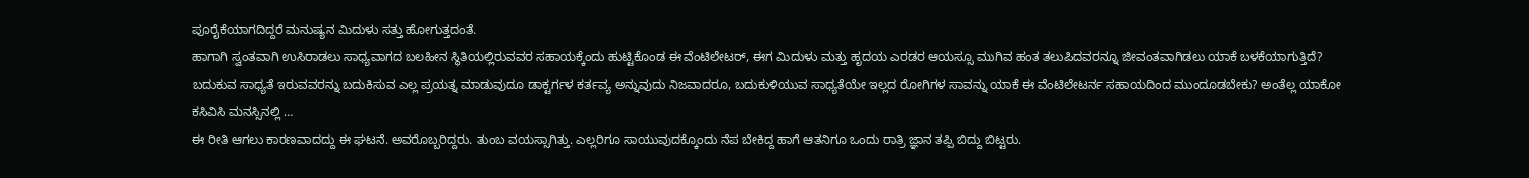ಪೂರೈಕೆಯಾಗದಿದ್ದರೆ ಮನುಷ್ಯನ ಮಿದುಳು ಸತ್ತು ಹೋಗುತ್ತದಂತೆ.
ಹಾಗಾಗಿ ಸ್ವಂತವಾಗಿ ಉಸಿರಾಡಲು ಸಾಧ್ಯವಾಗದ ಬಲಹೀನ ಸ್ಥಿತಿಯಲ್ಲಿರುವವರ ಸಹಾಯಕ್ಕೆಂದು ಹುಟ್ಟಿಕೊಂಡ ಈ ವೆಂಟಿಲೇಟರ್, ಈಗ ಮಿದುಳು ಮತ್ತು ಹೃದಯ ಎರಡರ ಆಯಸ್ಸೂ ಮುಗಿವ ಹಂತ ತಲುಪಿದವರನ್ನೂ ಜೀವಂತವಾಗಿಡಲು ಯಾಕೆ ಬಳಕೆಯಾಗುತ್ತಿದೆ? ಬದುಕುವ ಸಾಧ್ಯತೆ ಇರುವವರನ್ನು ಬದುಕಿಸುವ ಎಲ್ಲ ಪ್ರಯತ್ನ ಮಾಡುವುದೂ ಡಾಕ್ಟರ್ಗಳ ಕರ್ತವ್ಯ ಅನ್ನುವುದು ನಿಜವಾದರೂ, ಬದುಕುಳಿಯುವ ಸಾಧ್ಯತೆಯೇ ಇಲ್ಲದ ರೋಗಿಗಳ ಸಾವನ್ನು ಯಾಕೆ ಈ ವೆಂಟಿಲೇಟರ್ನ ಸಹಾಯದಿಂದ ಮುಂದೂಡಬೇಕು? ಅಂತೆಲ್ಲ ಯಾಕೋ ಕಸಿವಿಸಿ ಮನಸ್ಸಿನಲ್ಲಿ …
ಈ ರೀತಿ ಆಗಲು ಕಾರಣವಾದದ್ದು ಈ ಘಟನೆ. ಅವರೊಬ್ಬರಿದ್ದರು. ತುಂಬ ವಯಸ್ಸಾಗಿತ್ತು. ಎಲ್ಲರಿಗೂ ಸಾಯುವುದಕ್ಕೊಂದು ನೆಪ ಬೇಕಿದ್ದ ಹಾಗೆ ಆತನಿಗೂ ಒಂದು ರಾತ್ರಿ ಜ್ಞಾನ ತಪ್ಪಿ ಬಿದ್ದು ಬಿಟ್ಟರು.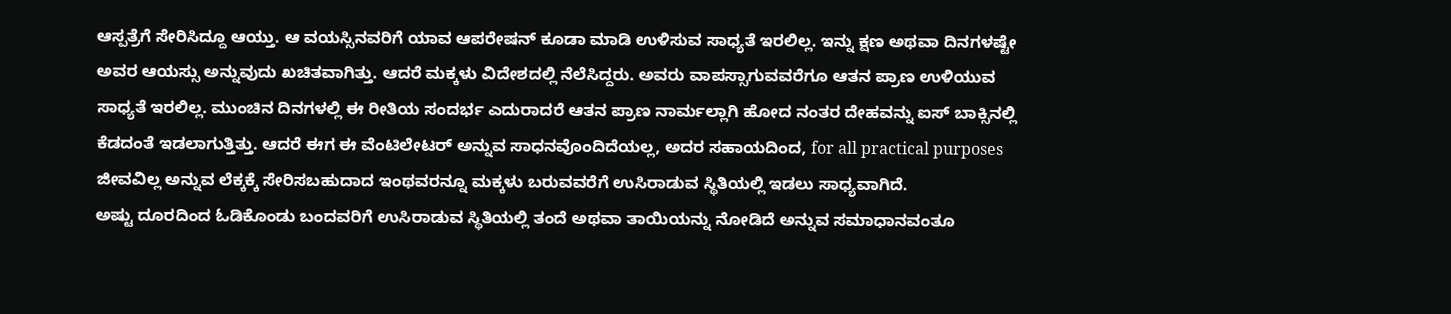ಆಸ್ಪತ್ರೆಗೆ ಸೇರಿಸಿದ್ದೂ ಆಯ್ತು. ಆ ವಯಸ್ಸಿನವರಿಗೆ ಯಾವ ಆಪರೇಷನ್ ಕೂಡಾ ಮಾಡಿ ಉಳಿಸುವ ಸಾಧ್ಯತೆ ಇರಲಿಲ್ಲ. ಇನ್ನು ಕ್ಷಣ ಅಥವಾ ದಿನಗಳಷ್ಟೇ ಅವರ ಆಯಸ್ಸು ಅನ್ನುವುದು ಖಚಿತವಾಗಿತ್ತು. ಆದರೆ ಮಕ್ಕಳು ವಿದೇಶದಲ್ಲಿ ನೆಲೆಸಿದ್ದರು. ಅವರು ವಾಪಸ್ಸಾಗುವವರೆಗೂ ಆತನ ಪ್ರಾಣ ಉಳಿಯುವ ಸಾಧ್ಯತೆ ಇರಲಿಲ್ಲ. ಮುಂಚಿನ ದಿನಗಳಲ್ಲಿ ಈ ರೀತಿಯ ಸಂದರ್ಭ ಎದುರಾದರೆ ಆತನ ಪ್ರಾಣ ನಾರ್ಮಲ್ಲಾಗಿ ಹೋದ ನಂತರ ದೇಹವನ್ನು ಐಸ್ ಬಾಕ್ಸಿನಲ್ಲಿ ಕೆಡದಂತೆ ಇಡಲಾಗುತ್ತಿತ್ತು. ಆದರೆ ಈಗ ಈ ವೆಂಟಿಲೇಟರ್ ಅನ್ನುವ ಸಾಧನವೊಂದಿದೆಯಲ್ಲ, ಅದರ ಸಹಾಯದಿಂದ, for all practical purposes ಜೀವವಿಲ್ಲ ಅನ್ನುವ ಲೆಕ್ಕಕ್ಕೆ ಸೇರಿಸಬಹುದಾದ ಇಂಥವರನ್ನೂ ಮಕ್ಕಳು ಬರುವವರೆಗೆ ಉಸಿರಾಡುವ ಸ್ಥಿತಿಯಲ್ಲಿ ಇಡಲು ಸಾಧ್ಯವಾಗಿದೆ.
ಅಷ್ಟು ದೂರದಿಂದ ಓಡಿಕೊಂಡು ಬಂದವರಿಗೆ ಉಸಿರಾಡುವ ಸ್ಥಿತಿಯಲ್ಲಿ ತಂದೆ ಅಥವಾ ತಾಯಿಯನ್ನು ನೋಡಿದೆ ಅನ್ನುವ ಸಮಾಧಾನವಂತೂ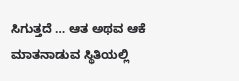ಸಿಗುತ್ತದೆ … ಆತ ಅಥವ ಆಕೆ ಮಾತನಾಡುವ ಸ್ಥಿತಿಯಲ್ಲಿ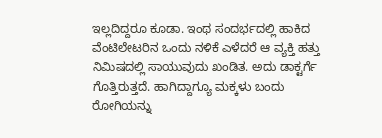ಇಲ್ಲದಿದ್ದರೂ ಕೂಡಾ. ಇಂಥ ಸಂದರ್ಭದಲ್ಲಿ ಹಾಕಿದ ವೆಂಟಿಲೇಟರಿನ ಒಂದು ನಳಿಕೆ ಎಳೆದರೆ ಆ ವ್ಯಕ್ತಿ ಹತ್ತು ನಿಮಿಷದಲ್ಲಿ ಸಾಯುವುದು ಖಂಡಿತ. ಅದು ಡಾಕ್ಟರ್ಗೆ ಗೊತ್ತಿರುತ್ತದೆ. ಹಾಗಿದ್ದಾಗ್ಯೂ ಮಕ್ಕಳು ಬಂದು ರೋಗಿಯನ್ನು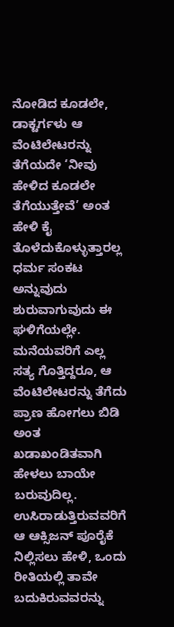ನೋಡಿದ ಕೂಡಲೇ, ಡಾಕ್ಟರ್ಗಳು ಆ ವೆಂಟಿಲೇಟರನ್ನು ತೆಗೆಯದೇ ‘ನೀವು ಹೇಳಿದ ಕೂಡಲೇ ತೆಗೆಯುತ್ತೇವೆ’ ಅಂತ ಹೇಳಿ ಕೈ ತೊಳೆದುಕೊಳ್ಳುತ್ತಾರಲ್ಲ
ಧರ್ಮ ಸಂಕಟ ಅನ್ನುವುದು ಶುರುವಾಗುವುದು ಈ ಘಳಿಗೆಯಲ್ಲೇ. ಮನೆಯವರಿಗೆ ಎಲ್ಲ ಸತ್ಯ ಗೊತ್ತಿದ್ದರೂ, ಆ ವೆಂಟಿಲೇಟರನ್ನು ತೆಗೆದು ಪ್ರಾಣ ಹೋಗಲು ಬಿಡಿ ಅಂತ ಖಡಾಖಂಡಿತವಾಗಿ ಹೇಳಲು ಬಾಯೇ ಬರುವುದಿಲ್ಲ. ಉಸಿರಾಡುತ್ತಿರುವವರಿಗೆ ಆ ಆಕ್ಸಿಜನ್ ಪೂರೈಕೆ ನಿಲ್ಲಿಸಲು ಹೇಳಿ, ಒಂದು ರೀತಿಯಲ್ಲಿ ತಾವೇ ಬದುಕಿರುವವರನ್ನು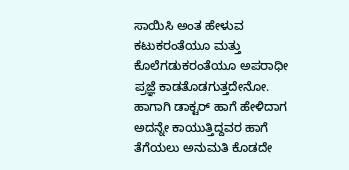ಸಾಯಿಸಿ ಅಂತ ಹೇಳುವ ಕಟುಕರಂತೆಯೂ ಮತ್ತು ಕೊಲೆಗಡುಕರಂತೆಯೂ ಅಪರಾಧೀ ಪ್ರಜ್ಞೆ ಕಾಡತೊಡಗುತ್ತದೇನೋ. ಹಾಗಾಗಿ ಡಾಕ್ಟರ್ ಹಾಗೆ ಹೇಳಿದಾಗ ಅದನ್ನೇ ಕಾಯುತ್ತಿದ್ದವರ ಹಾಗೆ ತೆಗೆಯಲು ಅನುಮತಿ ಕೊಡದೇ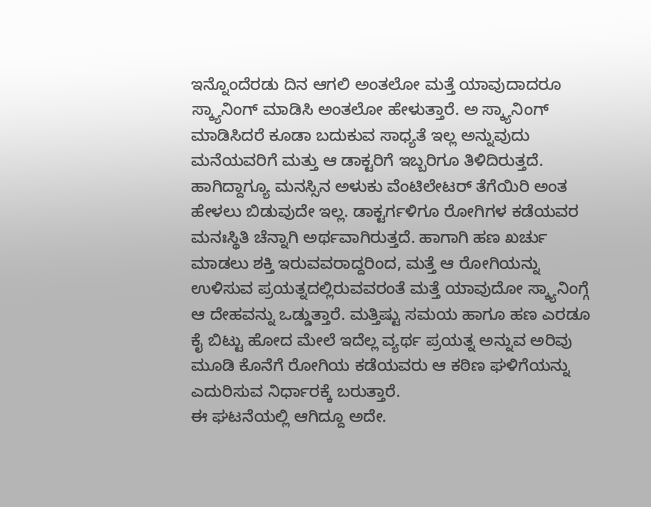ಇನ್ನೊಂದೆರಡು ದಿನ ಆಗಲಿ ಅಂತಲೋ ಮತ್ತೆ ಯಾವುದಾದರೂ ಸ್ಕ್ಯಾನಿಂಗ್ ಮಾಡಿಸಿ ಅಂತಲೋ ಹೇಳುತ್ತಾರೆ. ಅ ಸ್ಕ್ಯಾನಿಂಗ್ ಮಾಡಿಸಿದರೆ ಕೂಡಾ ಬದುಕುವ ಸಾಧ್ಯತೆ ಇಲ್ಲ ಅನ್ನುವುದು ಮನೆಯವರಿಗೆ ಮತ್ತು ಆ ಡಾಕ್ಟರಿಗೆ ಇಬ್ಬರಿಗೂ ತಿಳಿದಿರುತ್ತದೆ. ಹಾಗಿದ್ದಾಗ್ಯೂ ಮನಸ್ಸಿನ ಅಳುಕು ವೆಂಟಿಲೇಟರ್ ತೆಗೆಯಿರಿ ಅಂತ ಹೇಳಲು ಬಿಡುವುದೇ ಇಲ್ಲ. ಡಾಕ್ಟರ್ಗಳಿಗೂ ರೋಗಿಗಳ ಕಡೆಯವರ ಮನಃಸ್ಥಿತಿ ಚೆನ್ನಾಗಿ ಅರ್ಥವಾಗಿರುತ್ತದೆ. ಹಾಗಾಗಿ ಹಣ ಖರ್ಚು ಮಾಡಲು ಶಕ್ತಿ ಇರುವವರಾದ್ದರಿಂದ, ಮತ್ತೆ ಆ ರೋಗಿಯನ್ನು ಉಳಿಸುವ ಪ್ರಯತ್ನದಲ್ಲಿರುವವರಂತೆ ಮತ್ತೆ ಯಾವುದೋ ಸ್ಕ್ಯಾನಿಂಗ್ಗೆ ಆ ದೇಹವನ್ನು ಒಡ್ಡುತ್ತಾರೆ. ಮತ್ತಿಷ್ಟು ಸಮಯ ಹಾಗೂ ಹಣ ಎರಡೂ ಕೈ ಬಿಟ್ಟು ಹೋದ ಮೇಲೆ ಇದೆಲ್ಲ ವ್ಯರ್ಥ ಪ್ರಯತ್ನ ಅನ್ನುವ ಅರಿವು ಮೂಡಿ ಕೊನೆಗೆ ರೋಗಿಯ ಕಡೆಯವರು ಆ ಕಠಿಣ ಘಳಿಗೆಯನ್ನು ಎದುರಿಸುವ ನಿರ್ಧಾರಕ್ಕೆ ಬರುತ್ತಾರೆ.
ಈ ಘಟನೆಯಲ್ಲಿ ಆಗಿದ್ದೂ ಅದೇ.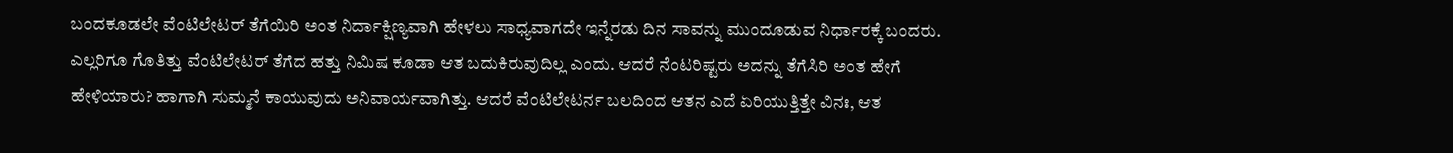ಬಂದಕೂಡಲೇ ವೆಂಟಿಲೇಟರ್ ತೆಗೆಯಿರಿ ಅಂತ ನಿರ್ದಾಕ್ಷಿಣ್ಯವಾಗಿ ಹೇಳಲು ಸಾಧ್ಯವಾಗದೇ ಇನ್ನೆರಡು ದಿನ ಸಾವನ್ನು ಮುಂದೂಡುವ ನಿರ್ಧಾರಕ್ಕೆ ಬಂದರು. ಎಲ್ಲರಿಗೂ ಗೊತಿತ್ತು ವೆಂಟಿಲೇಟರ್ ತೆಗೆದ ಹತ್ತು ನಿಮಿಷ ಕೂಡಾ ಆತ ಬದುಕಿರುವುದಿಲ್ಲ ಎಂದು. ಆದರೆ ನೆಂಟರಿಷ್ಟರು ಅದನ್ನು ತೆಗೆಸಿರಿ ಅಂತ ಹೇಗೆ ಹೇಳಿಯಾರು? ಹಾಗಾಗಿ ಸುಮ್ಮನೆ ಕಾಯುವುದು ಅನಿವಾರ್ಯವಾಗಿತ್ತು. ಆದರೆ ವೆಂಟಿಲೇಟರ್ನ ಬಲದಿಂದ ಆತನ ಎದೆ ಏರಿಯುತ್ತಿತ್ತೇ ವಿನಃ, ಆತ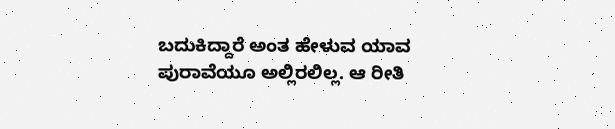ಬದುಕಿದ್ದಾರೆ ಅಂತ ಹೇಳುವ ಯಾವ ಪುರಾವೆಯೂ ಅಲ್ಲಿರಲಿಲ್ಲ. ಆ ರೀತಿ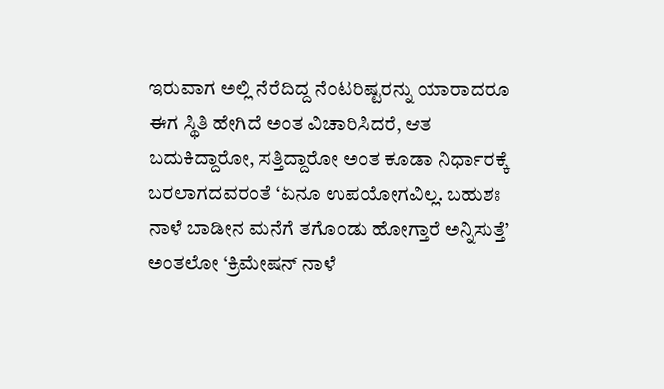ಇರುವಾಗ ಅಲ್ಲಿ ನೆರೆದಿದ್ದ ನೆಂಟರಿಷ್ಟರನ್ನು ಯಾರಾದರೂ ಈಗ ಸ್ಥಿತಿ ಹೇಗಿದೆ ಅಂತ ವಿಚಾರಿಸಿದರೆ, ಆತ ಬದುಕಿದ್ದಾರೋ, ಸತ್ತಿದ್ದಾರೋ ಅಂತ ಕೂಡಾ ನಿರ್ಧಾರಕ್ಕೆ ಬರಲಾಗದವರಂತೆ ‘ಏನೂ ಉಪಯೋಗವಿಲ್ಲ. ಬಹುಶಃ ನಾಳೆ ಬಾಡೀನ ಮನೆಗೆ ತಗೊಂಡು ಹೋಗ್ತಾರೆ ಅನ್ನಿಸುತ್ತೆ’ ಅಂತಲೋ ‘ಕ್ರಿಮೇಷನ್ ನಾಳೆ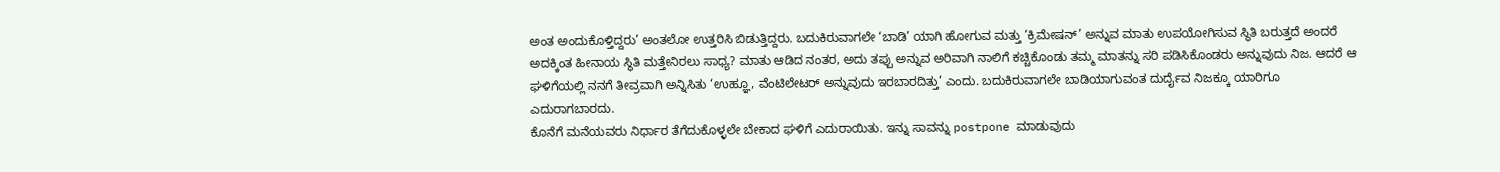ಅಂತ ಅಂದುಕೊಳ್ತಿದ್ದರು’ ಅಂತಲೋ ಉತ್ತರಿಸಿ ಬಿಡುತ್ತಿದ್ದರು. ಬದುಕಿರುವಾಗಲೇ ‘ಬಾಡಿ’ ಯಾಗಿ ಹೋಗುವ ಮತ್ತು ‘ಕ್ರಿಮೇಷನ್’ ಅನ್ನುವ ಮಾತು ಉಪಯೋಗಿಸುವ ಸ್ಥಿತಿ ಬರುತ್ತದೆ ಅಂದರೆ ಅದಕ್ಕಿಂತ ಹೀನಾಯ ಸ್ಥಿತಿ ಮತ್ತೇನಿರಲು ಸಾಧ್ಯ? ಮಾತು ಆಡಿದ ನಂತರ, ಅದು ತಪ್ಪು ಅನ್ನುವ ಅರಿವಾಗಿ ನಾಲಿಗೆ ಕಚ್ಚಿಕೊಂಡು ತಮ್ಮ ಮಾತನ್ನು ಸರಿ ಪಡಿಸಿಕೊಂಡರು ಅನ್ನುವುದು ನಿಜ. ಆದರೆ ಆ ಘಳಿಗೆಯಲ್ಲಿ ನನಗೆ ತೀವ್ರವಾಗಿ ಅನ್ನಿಸಿತು ‘ಉಹ್ಞೂ, ವೆಂಟಿಲೇಟರ್ ಅನ್ನುವುದು ಇರಬಾರದಿತ್ತು’ ಎಂದು. ಬದುಕಿರುವಾಗಲೇ ಬಾಡಿಯಾಗುವಂತ ದುರ್ದೈವ ನಿಜಕ್ಕೂ ಯಾರಿಗೂ ಎದುರಾಗಬಾರದು.
ಕೊನೆಗೆ ಮನೆಯವರು ನಿರ್ಧಾರ ತೆಗೆದುಕೊಳ್ಳಲೇ ಬೇಕಾದ ಘಳಿಗೆ ಎದುರಾಯಿತು. ಇನ್ನು ಸಾವನ್ನು postpone ಮಾಡುವುದು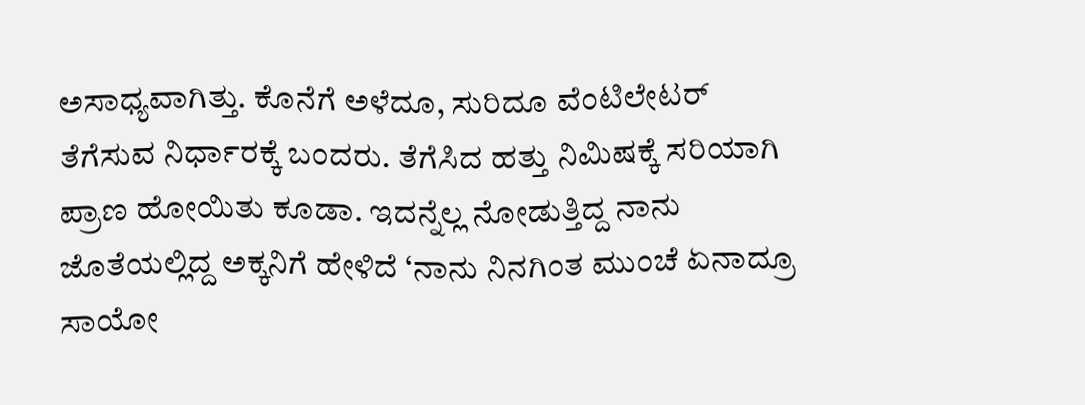ಅಸಾಧ್ಯವಾಗಿತ್ತು. ಕೊನೆಗೆ ಅಳೆದೂ, ಸುರಿದೂ ವೆಂಟಿಲೇಟರ್ ತೆಗೆಸುವ ನಿರ್ಧಾರಕ್ಕೆ ಬಂದರು. ತೆಗೆಸಿದ ಹತ್ತು ನಿಮಿಷಕ್ಕೆ ಸರಿಯಾಗಿ ಪ್ರಾಣ ಹೋಯಿತು ಕೂಡಾ. ಇದನ್ನೆಲ್ಲ ನೋಡುತ್ತಿದ್ದ ನಾನು ಜೊತೆಯಲ್ಲಿದ್ದ ಅಕ್ಕನಿಗೆ ಹೇಳಿದೆ ‘ನಾನು ನಿನಗಿಂತ ಮುಂಚೆ ಏನಾದ್ರೂ ಸಾಯೋ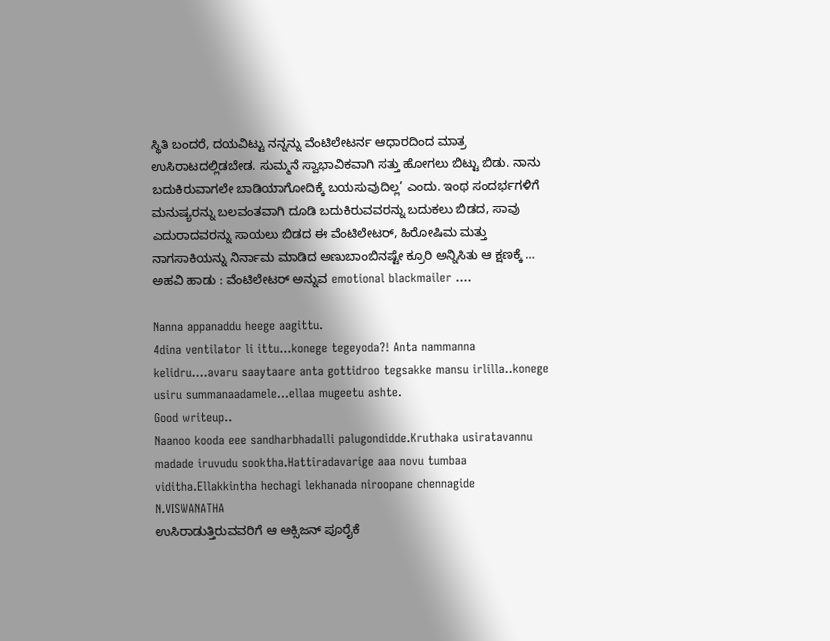ಸ್ಥಿತಿ ಬಂದರೆ, ದಯವಿಟ್ಟು ನನ್ನನ್ನು ವೆಂಟಿಲೇಟರ್ನ ಆಧಾರದಿಂದ ಮಾತ್ರ ಉಸಿರಾಟದಲ್ಲಿಡಬೇಡ. ಸುಮ್ಮನೆ ಸ್ವಾಭಾವಿಕವಾಗಿ ಸತ್ತು ಹೋಗಲು ಬಿಟ್ಟು ಬಿಡು. ನಾನು ಬದುಕಿರುವಾಗಲೇ ಬಾಡಿಯಾಗೋದಿಕ್ಕೆ ಬಯಸುವುದಿಲ್ಲ’ ಎಂದು. ಇಂಥ ಸಂದರ್ಭಗಳಿಗೆ ಮನುಷ್ಯರನ್ನು ಬಲವಂತವಾಗಿ ದೂಡಿ ಬದುಕಿರುವವರನ್ನು ಬದುಕಲು ಬಿಡದ, ಸಾವು ಎದುರಾದವರನ್ನು ಸಾಯಲು ಬಿಡದ ಈ ವೆಂಟಿಲೇಟರ್, ಹಿರೋಷಿಮ ಮತ್ತು ನಾಗಸಾಕಿಯನ್ನು ನಿರ್ನಾಮ ಮಾಡಿದ ಅಣುಬಾಂಬಿನಷ್ಟೇ ಕ್ರೂರಿ ಅನ್ನಿಸಿತು ಆ ಕ್ಷಣಕ್ಕೆ …
ಅಹವಿ ಹಾಡು : ವೆಂಟಿಲೇಟರ್ ಅನ್ನುವ emotional blackmailer ….

Nanna appanaddu heege aagittu.
4dina ventilator li ittu…konege tegeyoda?! Anta nammanna kelidru….avaru saaytaare anta gottidroo tegsakke mansu irlilla..konege usiru summanaadamele…ellaa mugeetu ashte.
Good writeup..
Naanoo kooda eee sandharbhadalli palugondidde.Kruthaka usiratavannu madade iruvudu sooktha.Hattiradavarige aaa novu tumbaa viditha.Ellakkintha hechagi lekhanada niroopane chennagide
N.VISWANATHA
ಉಸಿರಾಡುತ್ತಿರುವವರಿಗೆ ಆ ಆಕ್ಸಿಜನ್ ಪೂರೈಕೆ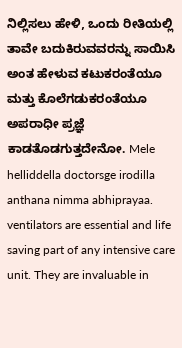ನಿಲ್ಲಿಸಲು ಹೇಳಿ, ಒಂದು ರೀತಿಯಲ್ಲಿ ತಾವೇ ಬದುಕಿರುವವರನ್ನು ಸಾಯಿಸಿ ಅಂತ ಹೇಳುವ ಕಟುಕರಂತೆಯೂ ಮತ್ತು ಕೊಲೆಗಡುಕರಂತೆಯೂ ಅಪರಾಧೀ ಪ್ರಜ್ಞೆ ಕಾಡತೊಡಗುತ್ತದೇನೋ. Mele helliddella doctorsge irodilla anthana nimma abhiprayaa.
ventilators are essential and life saving part of any intensive care unit. They are invaluable in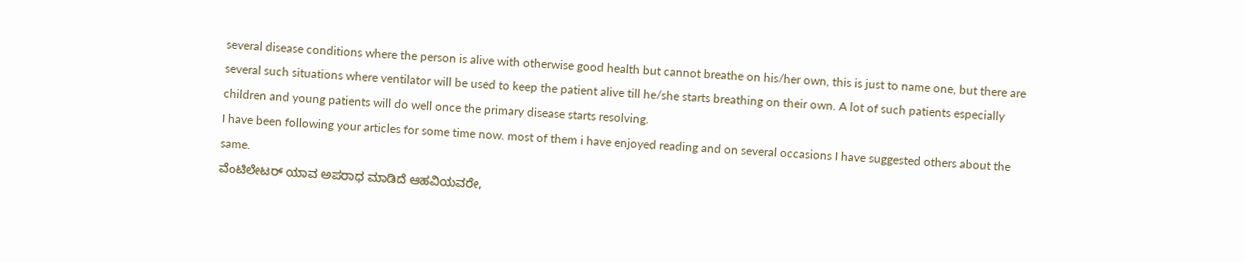several disease conditions where the person is alive with otherwise good health but cannot breathe on his/her own, this is just to name one, but there are several such situations where ventilator will be used to keep the patient alive till he/she starts breathing on their own. A lot of such patients especially children and young patients will do well once the primary disease starts resolving.
I have been following your articles for some time now. most of them i have enjoyed reading and on several occasions I have suggested others about the same.
ವೆಂಟಿಲೇಟರ್ ಯಾವ ಅಪರಾಧ ಮಾಡಿದೆ ಆಹವಿಯವರೇ,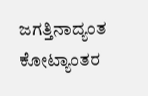ಜಗತ್ತಿನಾದ್ಯಂತ ಕೋಟ್ಯಾಂತರ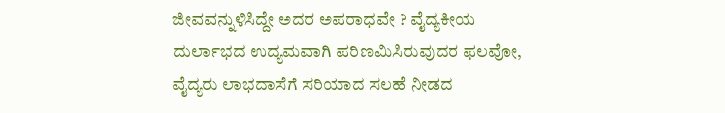ಜೀವವನ್ನುಳಿಸಿದ್ದೇ ಅದರ ಅಪರಾಧವೇ ? ವೈದ್ಯಕೀಯ ದುರ್ಲಾಭದ ಉದ್ಯಮವಾಗಿ ಪರಿಣಮಿಸಿರುವುದರ ಫಲವೋ, ವೈದ್ಯರು ಲಾಭದಾಸೆಗೆ ಸರಿಯಾದ ಸಲಹೆ ನೀಡದ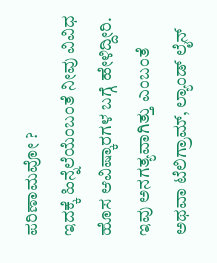ಪರಿಣಾಮವೋ ?
ಇದಕ್ಕೆ ಹಿನ್ನೆಲೆಯೆಂಬಂತೆ ನೀವು ವಿವಿಧ ಹೊಸ ಆವಿಷ್ಕಾರಗಳ ಬಗ್ಗೆ ಹೇಳಿದ್ದೀರಿ. ಇವು ಅನಗತ್ಯವಾಗಿತ್ತು ಎಂಬಂತೆ ಅಥವಾ ಟೆಲಿಗ್ರಾಮ್, ಲ್ಯಾಂಡ್ ಲೈನ್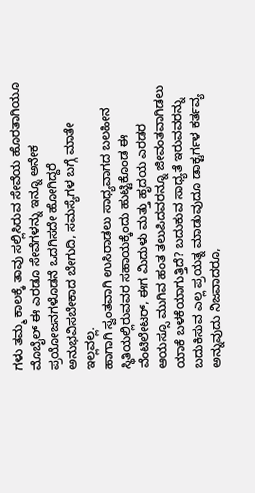ಗಳು ತಮ್ಮ ಕಾಲಕ್ಕೆ ತಾವು ಸಲ್ಲಿಸಿರುವ ಸೇವೆಯ ಹೊರತಾಗಿಯೂ ಮೊಬೈಲ್ ಈ ಎರಡೂ ಸೇವೆಗಳನ್ನು ಇನ್ನೂ ಅನೇಕ ಪ್ರಯೋಜನಗಳೊಡನೆ ಒದಗಿಸದೇ ಹೋಗಿದ್ದರೆ ಅನುಭವಿಸಬೇಕಾದ ಬೇಗುದಿ, ಸಮಸ್ಯೆಗಳ ಬಗ್ಗೆ ಮಾತೇ ಇಲ್ಲವಲ್ಲ.
ಹಾಗಾಗಿ ಸ್ವಂತವಾಗಿ ಉಸಿರಾಡಲು ಸಾಧ್ಯವಾಗದ ಬಲಹೀನ ಸ್ಥಿತಿಯಲ್ಲಿರುವವರ ಸಹಾಯಕ್ಕೆಂದು ಹುಟ್ಟಿಕೊಂಡ ಈ ವೆಂಟಿಲೇಟರ್, ಈಗ ಮಿದುಳು ಮತ್ತು ಹೃದಯ ಎರಡರ ಆಯಸ್ಸೂ ಮುಗಿವ ಹಂತ ತಲುಪಿದವರನ್ನೂ ಜೀವಂತವಾಗಿಡಲು ಯಾಕೆ ಬಳಕೆಯಾಗುತ್ತಿದೆ? ಬದುಕುವ ಸಾಧ್ಯತೆ ಇರುವವರನ್ನು ಬದುಕಿಸುವ ಎಲ್ಲ ಪ್ರಯತ್ನ ಮಾಡುವುದೂ ಡಾಕ್ಟರ್ಗಳ ಕರ್ತವ್ಯ ಅನ್ನುವುದು ನಿಜವಾದರೂ,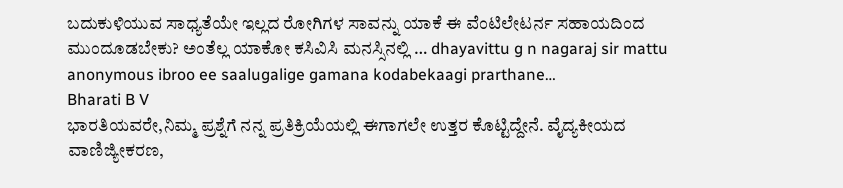ಬದುಕುಳಿಯುವ ಸಾಧ್ಯತೆಯೇ ಇಲ್ಲದ ರೋಗಿಗಳ ಸಾವನ್ನು ಯಾಕೆ ಈ ವೆಂಟಿಲೇಟರ್ನ ಸಹಾಯದಿಂದ ಮುಂದೂಡಬೇಕು? ಅಂತೆಲ್ಲ ಯಾಕೋ ಕಸಿವಿಸಿ ಮನಸ್ಸಿನಲ್ಲಿ … dhayavittu g n nagaraj sir mattu anonymous ibroo ee saalugalige gamana kodabekaagi prarthane…
Bharati B V
ಭಾರತಿಯವರೇ,ನಿಮ್ಮ ಪ್ರಶ್ನೆಗೆ ನನ್ನ ಪ್ರತಿಕ್ರಿಯೆಯಲ್ಲಿ ಈಗಾಗಲೇ ಉತ್ತರ ಕೊಟ್ಟಿದ್ದೇನೆ. ವೈದ್ಯಕೀಯದ ವಾಣಿಜ್ಯೀಕರಣ,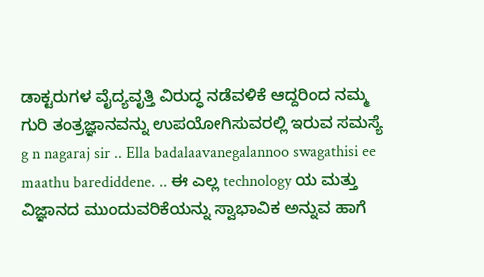ಡಾಕ್ಟರುಗಳ ವೈದ್ಯವೃತ್ತಿ ವಿರುದ್ಧ ನಡೆವಳಿಕೆ ಆದ್ದರಿಂದ ನಮ್ಮ ಗುರಿ ತಂತ್ರಜ್ಞಾನವನ್ನು ಉಪಯೋಗಿಸುವರಲ್ಲಿ ಇರುವ ಸಮಸ್ಯೆ
g n nagaraj sir .. Ella badalaavanegalannoo swagathisi ee maathu barediddene. .. ಈ ಎಲ್ಲ technology ಯ ಮತ್ತು ವಿಜ್ಞಾನದ ಮುಂದುವರಿಕೆಯನ್ನು ಸ್ವಾಭಾವಿಕ ಅನ್ನುವ ಹಾಗೆ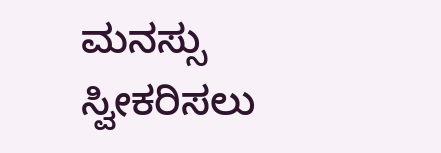ಮನಸ್ಸು ಸ್ವೀಕರಿಸಲು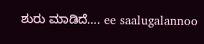ಶುರು ಮಾಡಿದೆ…. ee saalugalannoo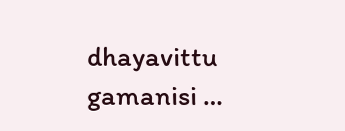dhayavittu gamanisi …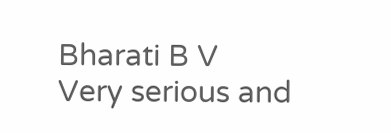Bharati B V
Very serious and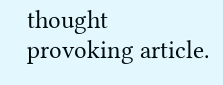thought provoking article.